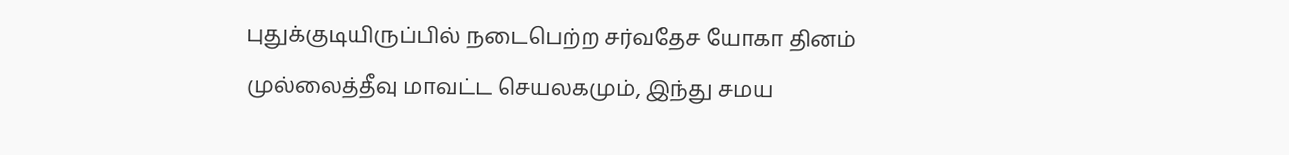புதுக்குடியிருப்பில் நடைபெற்ற சர்வதேச யோகா தினம்
முல்லைத்தீவு மாவட்ட செயலகமும், இந்து சமய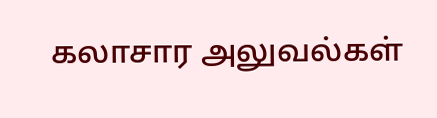கலாசார அலுவல்கள்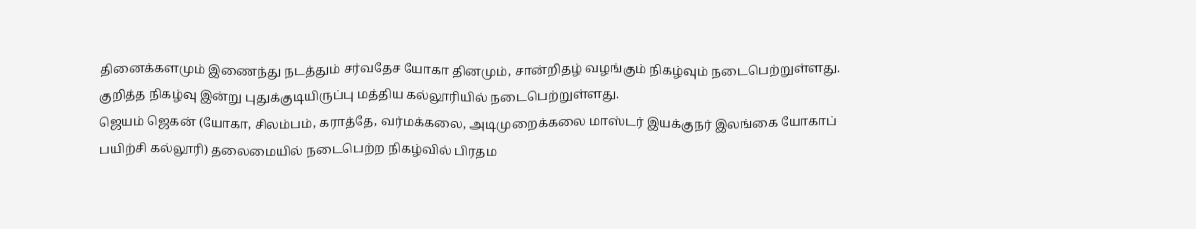தினைக்களமும் இணைந்து நடத்தும் சர்வதேச யோகா தினமும், சான்றிதழ் வழங்கும் நிகழ்வும் நடைபெற்றுள்ளது.
குறித்த நிகழ்வு இன்று புதுக்குடியிருப்பு மத்திய கல்லூரியில் நடைபெற்றுள்ளது.
ஜெயம் ஜெகன் (யோகா, சிலம்பம், கராத்தே, வர்மக்கலை, அடிமுறைக்கலை மாஸ்டர் இயக்குநர் இலங்கை யோகாப் பயிற்சி கல்லூரி) தலைமையில் நடைபெற்ற நிகழ்வில் பிரதம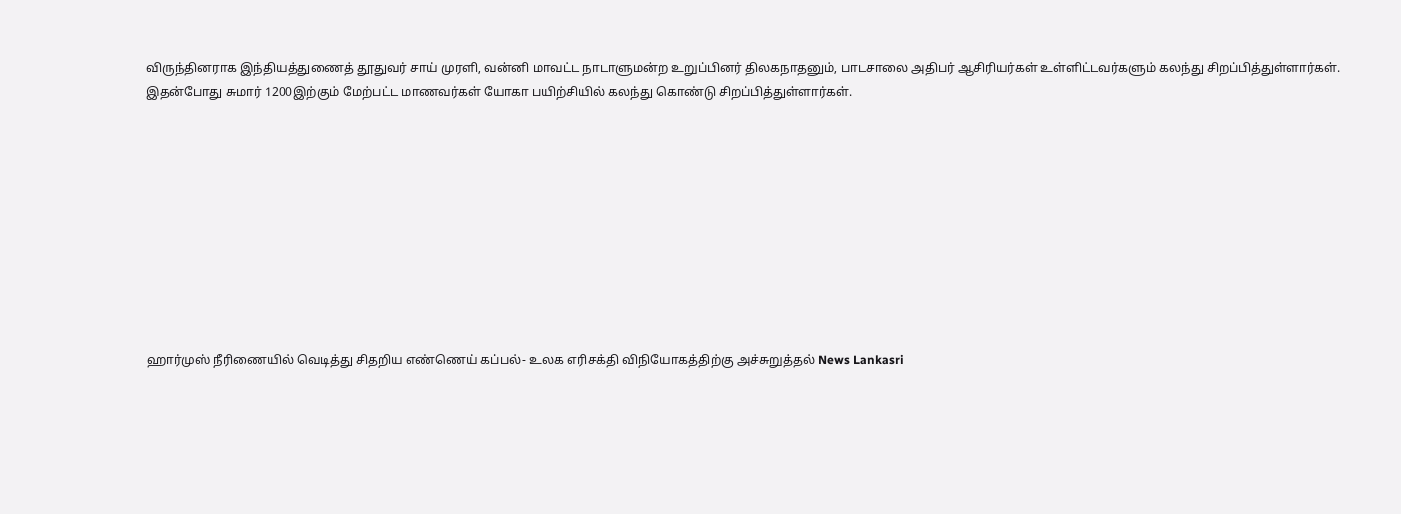விருந்தினராக இந்தியத்துணைத் தூதுவர் சாய் முரளி, வன்னி மாவட்ட நாடாளுமன்ற உறுப்பினர் திலகநாதனும், பாடசாலை அதிபர் ஆசிரியர்கள் உள்ளிட்டவர்களும் கலந்து சிறப்பித்துள்ளார்கள்.
இதன்போது சுமார் 1200இற்கும் மேற்பட்ட மாணவர்கள் யோகா பயிற்சியில் கலந்து கொண்டு சிறப்பித்துள்ளார்கள்.










ஹார்முஸ் நீரிணையில் வெடித்து சிதறிய எண்ணெய் கப்பல்- உலக எரிசக்தி விநியோகத்திற்கு அச்சுறுத்தல் News Lankasri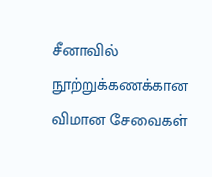சீனாவில் நூற்றுக்கணக்கான விமான சேவைகள்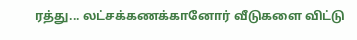ரத்து... லட்சக்கணக்கானோர் வீடுகளை விட்டு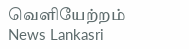வெளியேற்றம் News Lankasri